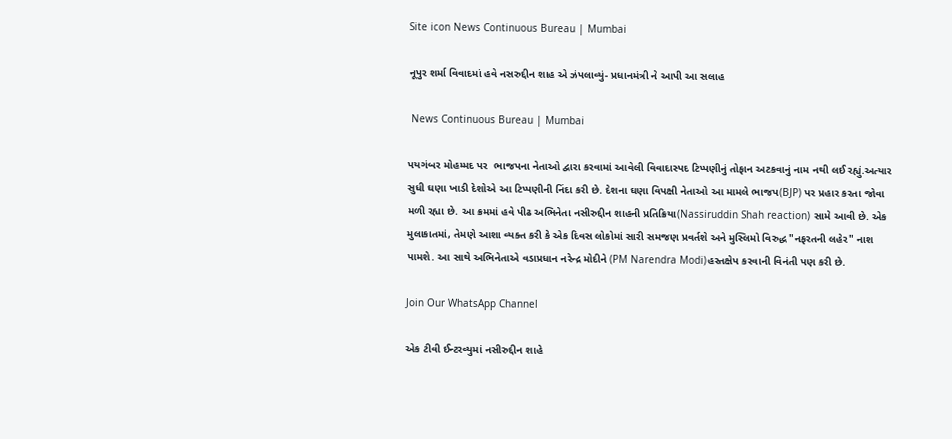Site icon News Continuous Bureau | Mumbai

નૂપુર શર્મા વિવાદમાં હવે નસરુદ્દીન શાહ એ ઝંપલાવ્યું- પ્રધાનમંત્રી ને આપી આ સલાહ

 News Continuous Bureau | Mumbai

પયગંબર મોહમ્મદ પર  ભાજપના નેતાઓ દ્વારા કરવામાં આવેલી વિવાદાસ્પદ ટિપ્પણીનું તોફાન અટકવાનું નામ નથી લઈ રહ્યું.અત્યાર સુધી ઘણા ખાડી દેશોએ આ ટિપ્પણીની નિંદા કરી છે. દેશના ઘણા વિપક્ષી નેતાઓ આ મામલે ભાજપ(BJP) પર પ્રહાર કરતા જોવા મળી રહ્યા છે. આ ક્રમમાં હવે પીઢ અભિનેતા નસીરુદ્દીન શાહની પ્રતિક્રિયા(Nassiruddin Shah reaction) સામે આવી છે. એક મુલાકાતમાં, તેમણે આશા વ્યક્ત કરી કે એક દિવસ લોકોમાં સારી સમજણ પ્રવર્તશે અને મુસ્લિમો વિરુદ્ધ "નફરતની લહેર" નાશ પામશે. આ સાથે અભિનેતાએ વડાપ્રધાન નરેન્દ્ર મોદીને (PM Narendra Modi)હસ્તક્ષેપ કરવાની વિનંતી પણ કરી છે.

Join Our WhatsApp Channel

એક ટીવી ઈન્ટરવ્યુમાં નસીરુદ્દીન શાહે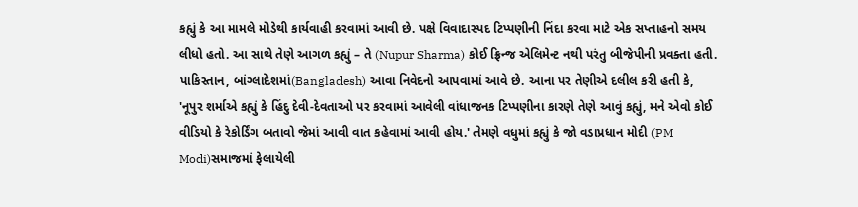કહ્યું કે આ મામલે મોડેથી કાર્યવાહી કરવામાં આવી છે. પક્ષે વિવાદાસ્પદ ટિપ્પણીની નિંદા કરવા માટે એક સપ્તાહનો સમય લીધો હતો. આ સાથે તેણે આગળ કહ્યું – તે (Nupur Sharma) કોઈ ફ્રિન્જ એલિમેન્ટ નથી પરંતુ બીજેપીની પ્રવક્તા હતી. પાકિસ્તાન, બાંગ્લાદેશમાં(Bangladesh) આવા નિવેદનો આપવામાં આવે છે. આના પર તેણીએ દલીલ કરી હતી કે, 'નૂપુર શર્માએ કહ્યું કે હિંદુ દેવી-દેવતાઓ પર કરવામાં આવેલી વાંધાજનક ટિપ્પણીના કારણે તેણે આવું કહ્યું, મને એવો કોઈ વીડિયો કે રેકોર્ડિંગ બતાવો જેમાં આવી વાત કહેવામાં આવી હોય.' તેમણે વધુમાં કહ્યું કે જો વડાપ્રધાન મોદી (PM Modi)સમાજમાં ફેલાયેલી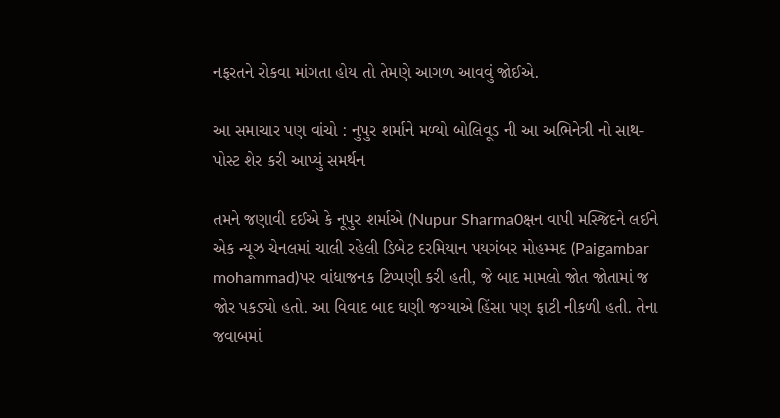નફરતને રોકવા માંગતા હોય તો તેમણે આગળ આવવું જોઈએ.

આ સમાચાર પણ વાંચો : નુપુર શર્માને મળ્યો બોલિવૂડ ની આ અભિનેત્રી નો સાથ-પોસ્ટ શેર કરી આપ્યું સમર્થન

તમને જણાવી દઈએ કે નૂપુર શર્માએ (Nupur Sharma0ક્ષન વાપી મસ્જિદને લઈને એક ન્યૂઝ ચેનલમાં ચાલી રહેલી ડિબેટ દરમિયાન પયગંબર મોહમ્મદ (Paigambar mohammad)પર વાંધાજનક ટિપ્પણી કરી હતી, જે બાદ મામલો જોત જોતામાં જ જોર પકડ્યો હતો. આ વિવાદ બાદ ઘણી જગ્યાએ હિંસા પણ ફાટી નીકળી હતી. તેના જવાબમાં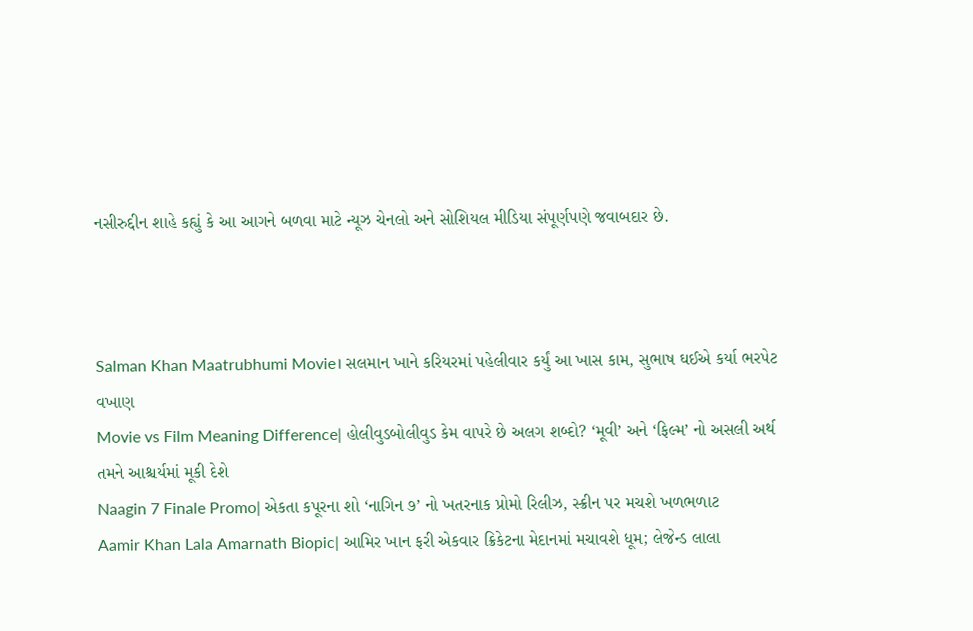નસીરુદ્દીન શાહે કહ્યું કે આ આગને બળવા માટે ન્યૂઝ ચેનલો અને સોશિયલ મીડિયા સંપૂર્ણપણે જવાબદાર છે.



Salman Khan Maatrubhumi Movie। સલમાન ખાને કરિયરમાં પહેલીવાર કર્યું આ ખાસ કામ, સુભાષ ઘઈએ કર્યા ભરપેટ વખાણ
Movie vs Film Meaning Difference| હોલીવુડબોલીવુડ કેમ વાપરે છે અલગ શબ્દો? ‘મૂવી’ અને ‘ફિલ્મ’ નો અસલી અર્થ તમને આશ્ચર્યમાં મૂકી દેશે
Naagin 7 Finale Promo| એકતા કપૂરના શો ‘નાગિન ૭’ નો ખતરનાક પ્રોમો રિલીઝ, સ્ક્રીન પર મચશે ખળભળાટ
Aamir Khan Lala Amarnath Biopic| આમિર ખાન ફરી એકવાર ક્રિકેટના મેદાનમાં મચાવશે ધૂમ; લેજેન્ડ લાલા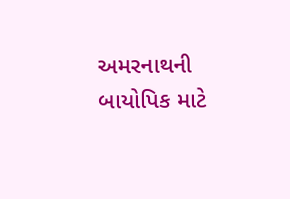અમરનાથની બાયોપિક માટે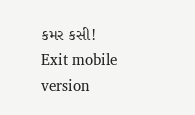કમર કસી!
Exit mobile version